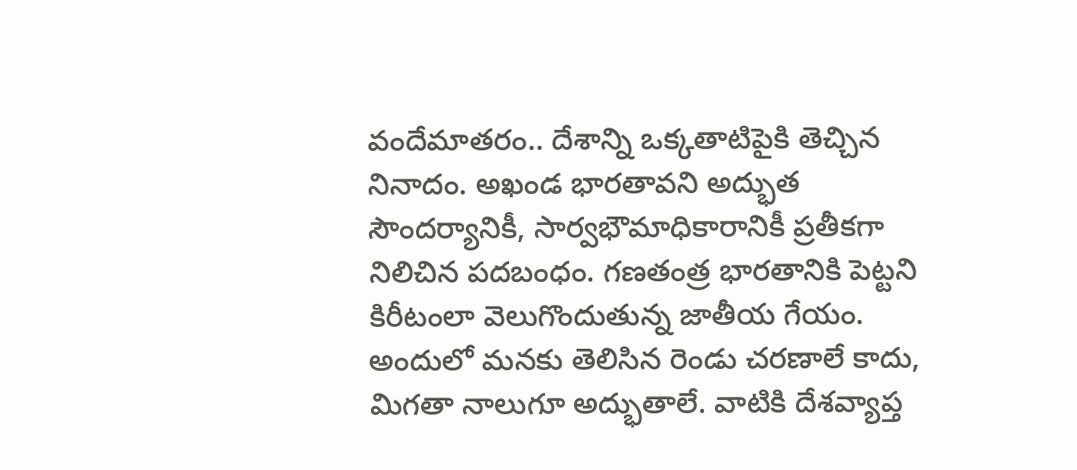వందేమాతరం.. దేశాన్ని ఒక్కతాటిపైకి తెచ్చిన నినాదం. అఖండ భారతావని అద్భుత సౌందర్యానికీ, సార్వభౌమాధికారానికీ ప్రతీకగా నిలిచిన పదబంధం. గణతంత్ర భారతానికి పెట్టని కిరీటంలా వెలుగొందుతున్న జాతీయ గేయం. అందులో మనకు తెలిసిన రెండు చరణాలే కాదు, మిగతా నాలుగూ అద్భుతాలే. వాటికి దేశవ్యాప్త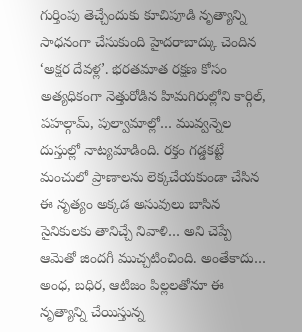గుర్తింపు తెచ్చేందుకు కూచిపూడి నృత్యాన్ని సాధనంగా చేసుకుంది హైదరాబాద్కు చెందిన ‘అక్షర దేవళ్ల’. భరతమాత రక్షణ కోసం అత్యధికంగా నెత్తురోడిన హిమగిరుల్లోని కార్గిల్, పహల్గామ్, పుల్వామాల్లో… మువ్వన్నెల దుస్తుల్లో నాట్యమాడింది. రక్తం గడ్డకట్టే మంచులో ప్రాణాలను లెక్కచేయకుండా చేసిన ఈ నృత్యం అక్కడ అసువులు బాసిన సైనికులకు తానిచ్చే నివాళి… అని చెప్పే ఆమెతో జిందగీ ముచ్చటించింది. అంతేకాదు… అంధ, బధిర, ఆటిజం పిల్లలతోనూ ఈ నృత్యాన్ని చేయిస్తున్న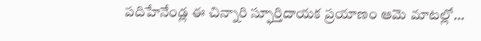పదిహేనేండ్ల ఈ చిన్నారి స్ఫూర్తిదాయక ప్రయాణం ఆమె మాటల్లో…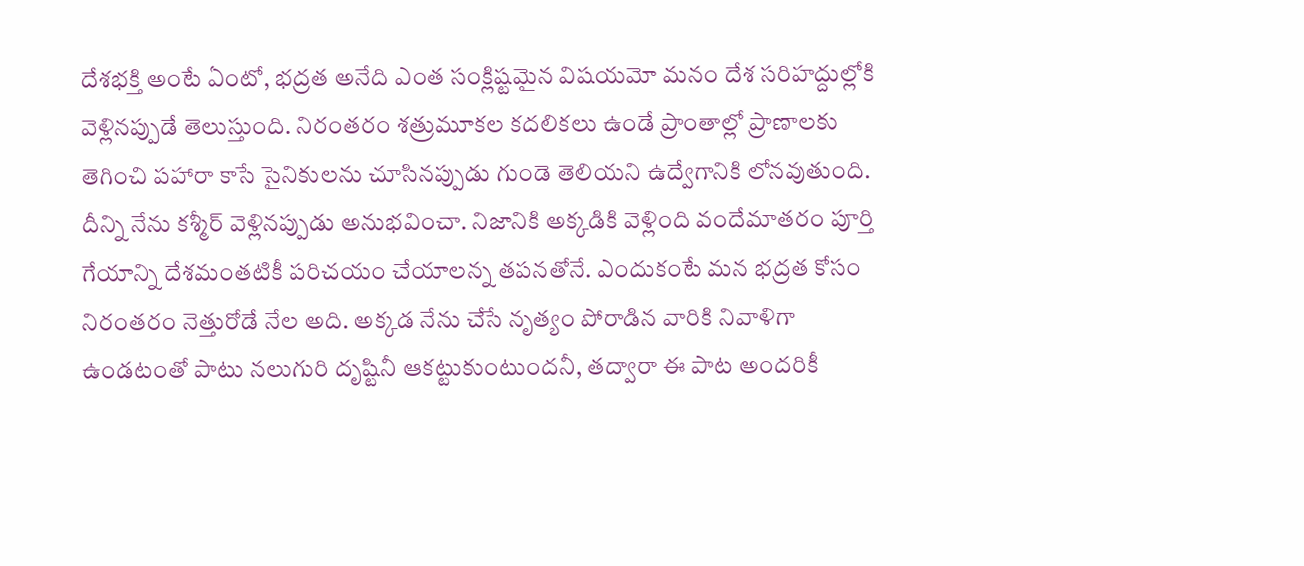దేశభక్తి అంటే ఏంటో, భద్రత అనేది ఎంత సంక్లిష్టమైన విషయమో మనం దేశ సరిహద్దుల్లోకి వెళ్లినప్పుడే తెలుస్తుంది. నిరంతరం శత్రుమూకల కదలికలు ఉండే ప్రాంతాల్లో ప్రాణాలకు తెగించి పహారా కాసే సైనికులను చూసినప్పుడు గుండె తెలియని ఉద్వేగానికి లోనవుతుంది. దీన్ని నేను కశ్మీర్ వెళ్లినప్పుడు అనుభవించా. నిజానికి అక్కడికి వెళ్లింది వందేమాతరం పూర్తి గేయాన్ని దేశమంతటికీ పరిచయం చేయాలన్న తపనతోనే. ఎందుకంటే మన భద్రత కోసం నిరంతరం నెత్తురోడే నేల అది. అక్కడ నేను చేసే నృత్యం పోరాడిన వారికి నివాళిగా ఉండటంతో పాటు నలుగురి దృష్టినీ ఆకట్టుకుంటుందనీ, తద్వారా ఈ పాట అందరికీ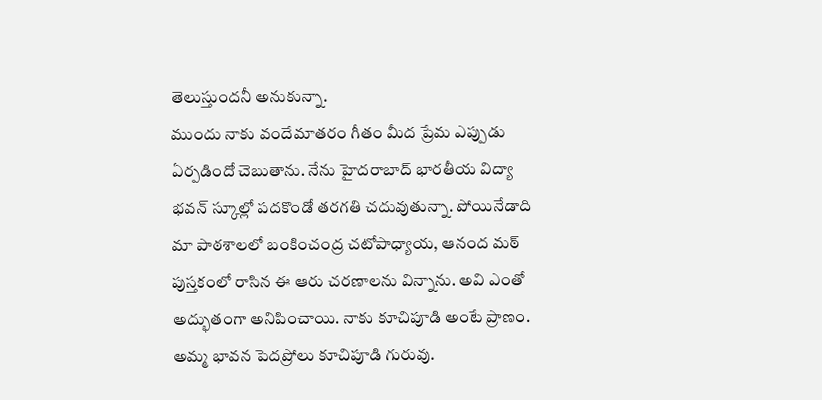తెలుస్తుందనీ అనుకున్నా.
ముందు నాకు వందేమాతరం గీతం మీద ప్రేమ ఎప్పుడు ఏర్పడిందో చెబుతాను. నేను హైదరాబాద్ భారతీయ విద్యా భవన్ స్కూల్లో పదకొండో తరగతి చదువుతున్నా. పోయినేడాది మా పాఠశాలలో బంకించంద్ర చటోపాధ్యాయ, ఆనంద మఠ్ పుస్తకంలో రాసిన ఈ ఆరు చరణాలను విన్నాను. అవి ఎంతో అద్భుతంగా అనిపించాయి. నాకు కూచిపూడి అంటే ప్రాణం. అమ్మ భావన పెదప్రోలు కూచిపూడి గురువు.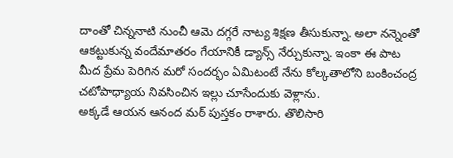దాంతో చిన్ననాటి నుంచీ ఆమె దగ్గరే నాట్య శిక్షణ తీసుకున్నా. అలా నన్నెంతో ఆకట్టుకున్న వందేమాతరం గేయానికీ డ్యాన్స్ నేర్చుకున్నా. ఇంకా ఈ పాట మీద ప్రేమ పెరిగిన మరో సందర్భం ఏమిటంటే నేను కోల్కతాలోని బంకించంద్ర చటోపాధ్యాయ నివసించిన ఇల్లు చూసేందుకు వెళ్లాను.
అక్కడే ఆయన ఆనంద మఠ్ పుస్తకం రాశారు. తొలిసారి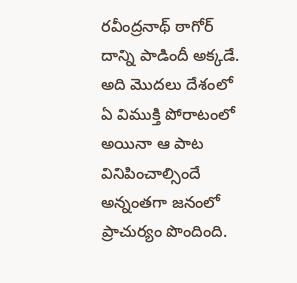రవీంద్రనాథ్ ఠాగోర్ దాన్ని పాడిందీ అక్కడే. అది మొదలు దేశంలో ఏ విముక్తి పోరాటంలో అయినా ఆ పాట వినిపించాల్సిందే అన్నంతగా జనంలో ప్రాచుర్యం పొందింది.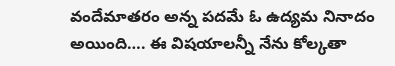వందేమాతరం అన్న పదమే ఓ ఉద్యమ నినాదం అయింది…. ఈ విషయాలన్నీ నేను కోల్కతా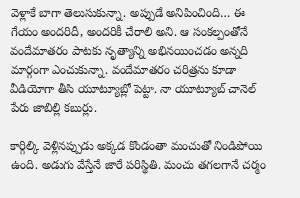వెళ్లాకే బాగా తెలుసుకున్నా. అప్పుడే అనిపించింది… ఈ గేయం అందరిదీ, అందరికీ చేరాలి అని. ఆ సంకల్పంతోనే వందేమాతరం పాటకు నృత్యాన్ని అభినయించడం అన్నది మార్గంగా ఎంచుకున్నా. వందేమాతరం చరిత్రను కూడా వీడియోగా తీసి యూట్యూబ్లో పెట్టా. నా యూట్యూబ్ చానెల్ పేరు జాబిల్లి కబుర్లు.

కార్గిల్కి వెళ్లినప్పుడు అక్కడ కొండంతా మంచుతో నిండిపోయి ఉంది. అడుగు వేస్తేనే జారే పరిస్థితి. మంచు తగలగానే చర్మం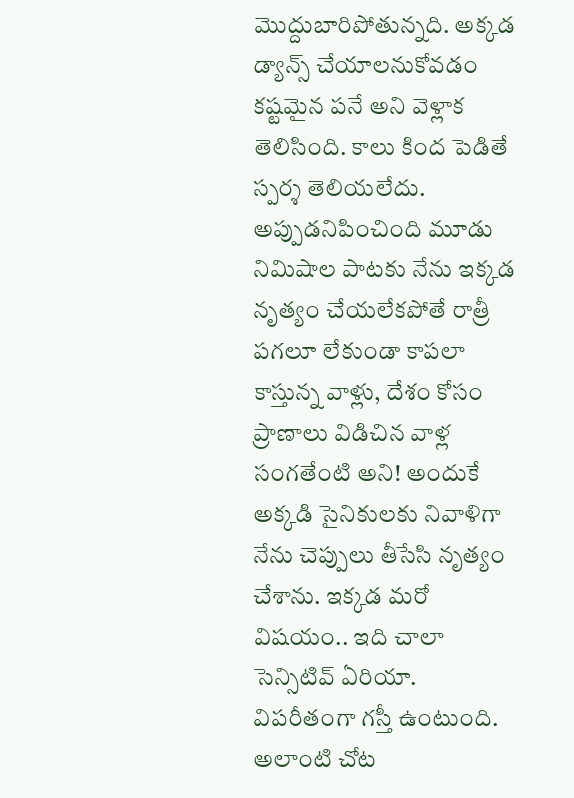మొద్దుబారిపోతున్నది. అక్కడ డ్యాన్స్ చేయాలనుకోవడం కష్టమైన పనే అని వెళ్లాక తెలిసింది. కాలు కింద పెడితే స్పర్శ తెలియలేదు. అప్పుడనిపించింది మూడు నిమిషాల పాటకు నేను ఇక్కడ నృత్యం చేయలేకపోతే రాత్రీ పగలూ లేకుండా కాపలా కాస్తున్న వాళ్లు, దేశం కోసం ప్రాణాలు విడిచిన వాళ్ల సంగతేంటి అని! అందుకే అక్కడి సైనికులకు నివాళిగా నేను చెప్పులు తీసేసి నృత్యం చేశాను. ఇక్కడ మరో విషయం.. ఇది చాలా సెన్సిటివ్ ఏరియా. విపరీతంగా గస్తీ ఉంటుంది. అలాంటి చోట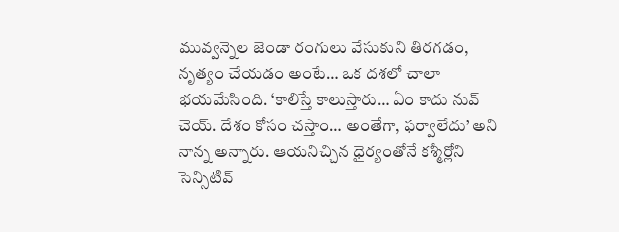మువ్వన్నెల జెండా రంగులు వేసుకుని తిరగడం, నృత్యం చేయడం అంటే… ఒక దశలో చాలా భయమేసింది. ‘కాలిస్తే కాలుస్తారు… ఏం కాదు నువ్ చెయ్. దేశం కోసం చస్తాం… అంతేగా, ఫర్వాలేదు’ అని నాన్న అన్నారు. ఆయనిచ్చిన ధైర్యంతోనే కశ్మీర్లోని సెన్సిటివ్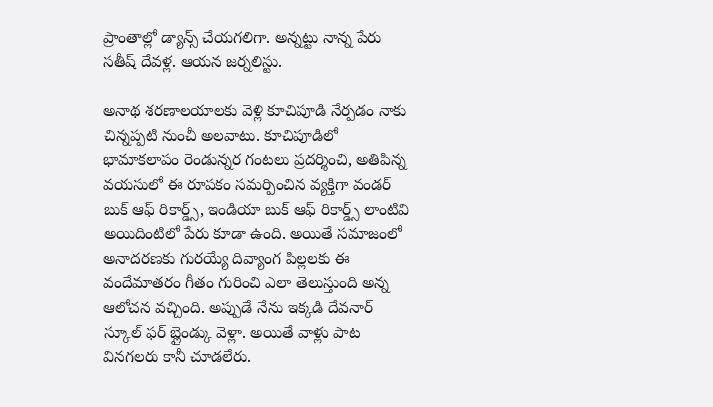ప్రాంతాల్లో డ్యాన్స్ చేయగలిగా. అన్నట్టు నాన్న పేరు సతీష్ దేవళ్ల. ఆయన జర్నలిస్టు.

అనాథ శరణాలయాలకు వెళ్లి కూచిపూడి నేర్పడం నాకు చిన్నప్పటి నుంచీ అలవాటు. కూచిపూడిలో భామాకలాపం రెండున్నర గంటలు ప్రదర్శించి, అతిపిన్న వయసులో ఈ రూపకం సమర్పించిన వ్యక్తిగా వండర్ బుక్ ఆఫ్ రికార్డ్స్, ఇండియా బుక్ ఆఫ్ రికార్డ్స్ లాంటివి అయిదింటిలో పేరు కూడా ఉంది. అయితే సమాజంలో అనాదరణకు గురయ్యే దివ్యాంగ పిల్లలకు ఈ వందేమాతరం గీతం గురించి ఎలా తెలుస్తుంది అన్న ఆలోచన వచ్చింది. అప్పుడే నేను ఇక్కడి దేవనార్ స్కూల్ ఫర్ బ్లైండ్కు వెళ్లా. అయితే వాళ్లు పాట వినగలరు కానీ చూడలేరు.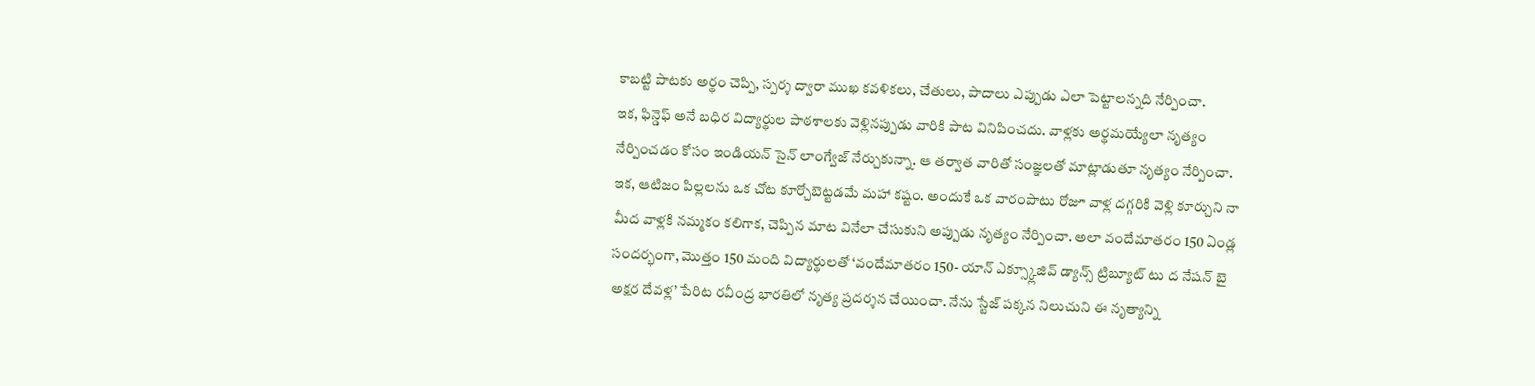కాబట్టి పాటకు అర్థం చెప్పి, స్పర్శ ద్వారా ముఖ కవళికలు, చేతులు, పాదాలు ఎప్పుడు ఎలా పెట్టాలన్నది నేర్పించా.
ఇక, ఫిన్డెఫ్ అనే బధిర విద్యార్థుల పాఠశాలకు వెళ్లినప్పుడు వారికి పాట వినిపించదు. వాళ్లకు అర్థమయ్యేలా నృత్యం నేర్పించడం కోసం ఇండియన్ సైన్ లాంగ్వేజ్ నేర్చుకున్నా. ఆ తర్వాత వారితో సంజ్ఞలతో మాట్లాడుతూ నృత్యం నేర్పించా. ఇక, ఆటిజం పిల్లలను ఒక చోట కూర్చోబెట్టడమే మహా కష్టం. అందుకే ఒక వారంపాటు రోజూ వాళ్ల దగ్గరికి వెళ్లి కూర్చుని నా మీద వాళ్లకి నమ్మకం కలిగాక, చెప్పిన మాట వినేలా చేసుకుని అప్పుడు నృత్యం నేర్పించా. అలా వందేమాతరం 150 ఏండ్ల సందర్భంగా, మొత్తం 150 మంది విద్యార్థులతో ‘వందేమాతరం 150- యాన్ ఎక్స్క్లూజివ్ డ్యాన్స్ ట్రిబ్యూట్ టు ద నేషన్ బై అక్షర దేవళ్ల’ పేరిట రవీంద్ర భారతిలో నృత్య ప్రదర్శన చేయించా. నేను స్టేజ్ పక్కన నిలుచుని ఈ నృత్యాన్ని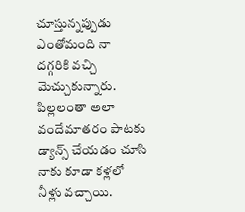చూస్తున్నప్పుడు ఎంతోమంది నా దగ్గరికి వచ్చి మెచ్చుకున్నారు. పిల్లలంతా అలా వందేమాతరం పాటకు డ్యాన్స్ చేయడం చూసి నాకు కూడా కళ్లలో నీళ్లు వచ్చాయి.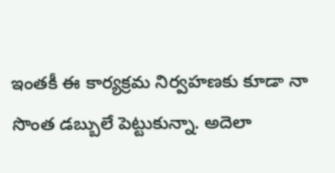ఇంతకీ ఈ కార్యక్రమ నిర్వహణకు కూడా నా సొంత డబ్బులే పెట్టుకున్నా. అదెలా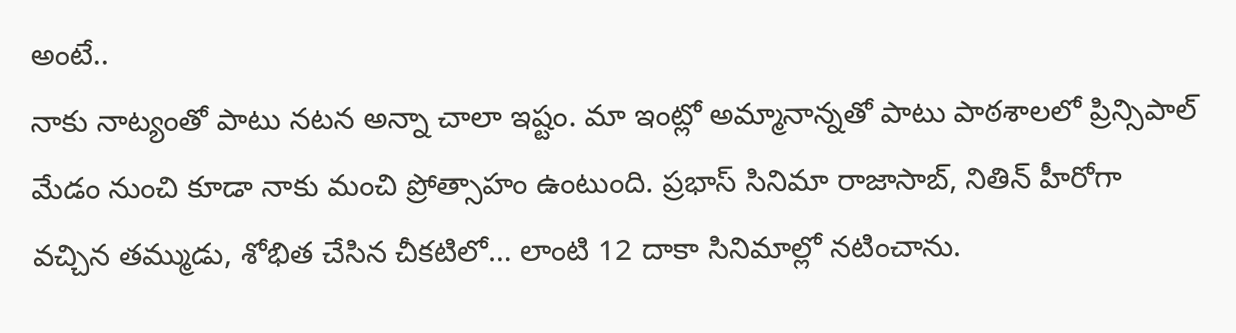అంటే..
నాకు నాట్యంతో పాటు నటన అన్నా చాలా ఇష్టం. మా ఇంట్లో అమ్మానాన్నతో పాటు పాఠశాలలో ప్రిన్సిపాల్ మేడం నుంచి కూడా నాకు మంచి ప్రోత్సాహం ఉంటుంది. ప్రభాస్ సినిమా రాజాసాబ్, నితిన్ హీరోగా వచ్చిన తమ్ముడు, శోభిత చేసిన చీకటిలో… లాంటి 12 దాకా సినిమాల్లో నటించాను.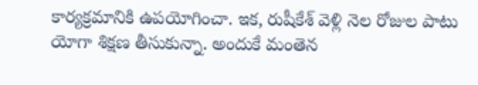కార్యక్రమానికి ఉపయోగించా. ఇక, రుషీకేశ్ వెళ్లి నెల రోజుల పాటు యోగా శిక్షణ తీసుకున్నా. అందుకే మంతెన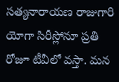సత్యనారాయణ రాజుగారి యోగా సిరీస్లోనూ ప్రతి రోజూ టీవీలో వస్తా. మన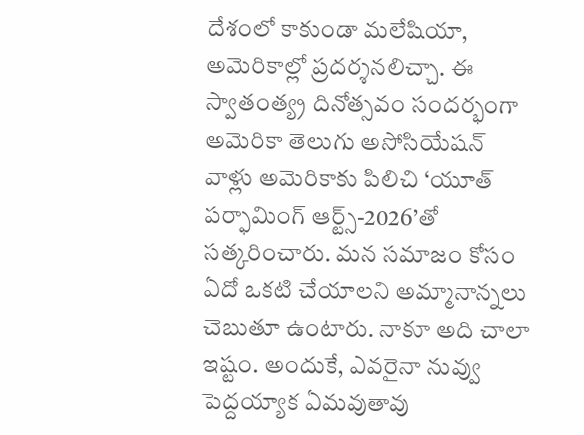దేశంలో కాకుండా మలేషియా, అమెరికాల్లో ప్రదర్శనలిచ్చా. ఈ స్వాతంత్య్ర దినోత్సవం సందర్భంగా అమెరికా తెలుగు అసోసియేషన్ వాళ్లు అమెరికాకు పిలిచి ‘యూత్ పర్ఫామింగ్ ఆర్ట్స్-2026’తో సత్కరించారు. మన సమాజం కోసం ఏదో ఒకటి చేయాలని అమ్మానాన్నలు చెబుతూ ఉంటారు. నాకూ అది చాలా ఇష్టం. అందుకే, ఎవరైనా నువ్వు పెద్దయ్యాక ఏమవుతావు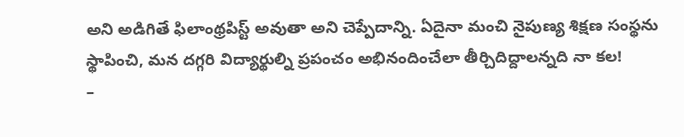అని అడిగితే ఫిలాంథ్రపిస్ట్ అవుతా అని చెప్పేదాన్ని. ఏదైనా మంచి నైపుణ్య శిక్షణ సంస్థను స్థాపించి, మన దగ్గరి విద్యార్థుల్ని ప్రపంచం అభినందించేలా తీర్చిదిద్దాలన్నది నా కల!
–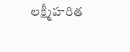లక్ష్మీహరిత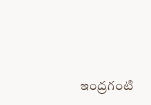ఇంద్రగంటి